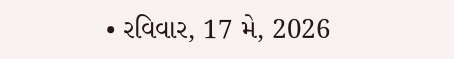• રવિવાર, 17 મે, 2026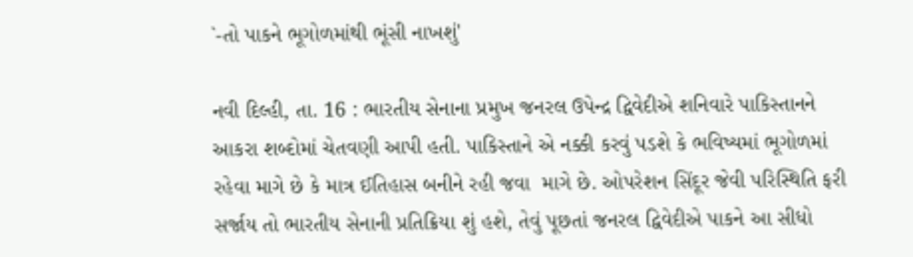`-તો પાકને ભૂગોળમાંથી ભૂંસી નાખશું'

નવી દિલ્હી, તા. 16 : ભારતીય સેનાના પ્રમુખ જનરલ ઉપેન્દ્ર દ્વિવેદીએ શનિવારે પાકિસ્તાનને આકરા શબ્દોમાં ચેતવણી આપી હતી. પાકિસ્તાને એ નક્કી કરવું પડશે કે ભવિષ્યમાં ભૂગોળમાં રહેવા માગે છે કે માત્ર ઈતિહાસ બનીને રહી જવા  માગે છે. ઓપરેશન સિંદૂર જેવી પરિસ્થિતિ ફરી સર્જાય તો ભારતીય સેનાની પ્રતિક્રિયા શું હશે, તેવું પૂછતાં જનરલ દ્વિવેદીએ પાકને આ સીધો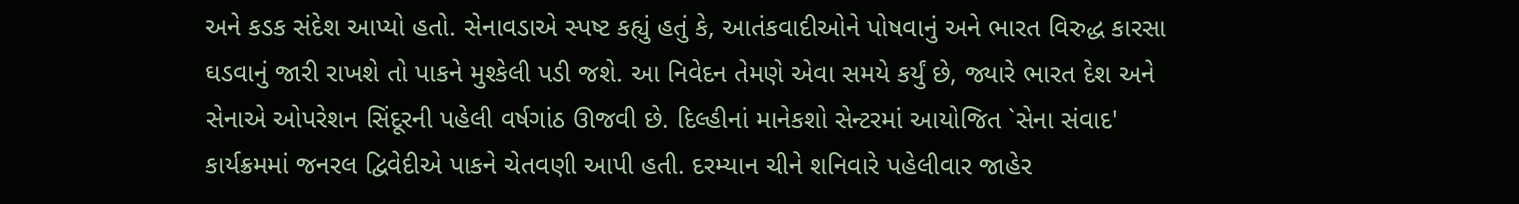અને કડક સંદેશ આપ્યો હતો. સેનાવડાએ સ્પષ્ટ કહ્યું હતું કે, આતંકવાદીઓને પોષવાનું અને ભારત વિરુદ્ધ કારસા ઘડવાનું જારી રાખશે તો પાકને મુશ્કેલી પડી જશે. આ નિવેદન તેમણે એવા સમયે કર્યું છે, જ્યારે ભારત દેશ અને સેનાએ ઓપરેશન સિંદૂરની પહેલી વર્ષગાંઠ ઊજવી છે. દિલ્હીનાં માનેકશો સેન્ટરમાં આયોજિત `સેના સંવાદ' કાર્યક્રમમાં જનરલ દ્વિવેદીએ પાકને ચેતવણી આપી હતી. દરમ્યાન ચીને શનિવારે પહેલીવાર જાહેર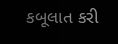કબૂલાત કરી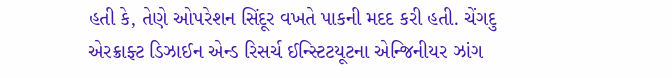હતી કે, તેણે ઓપરેશન સિંદૂર વખતે પાકની મદદ કરી હતી. ચેંગદુ એરક્રાફ્ટ ડિઝાઈન એન્ડ રિસર્ચ ઈન્સ્ટિટયૂટના એન્જિનીયર ઝાંગ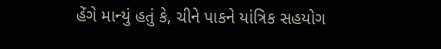હેંગે માન્યું હતું કે, ચીને પાકને યાંત્રિક સહયોગ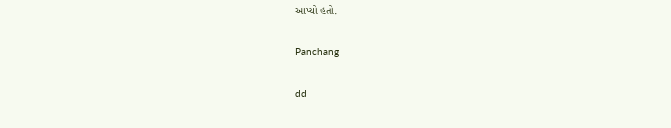આપ્યો હતો.

Panchang

dd